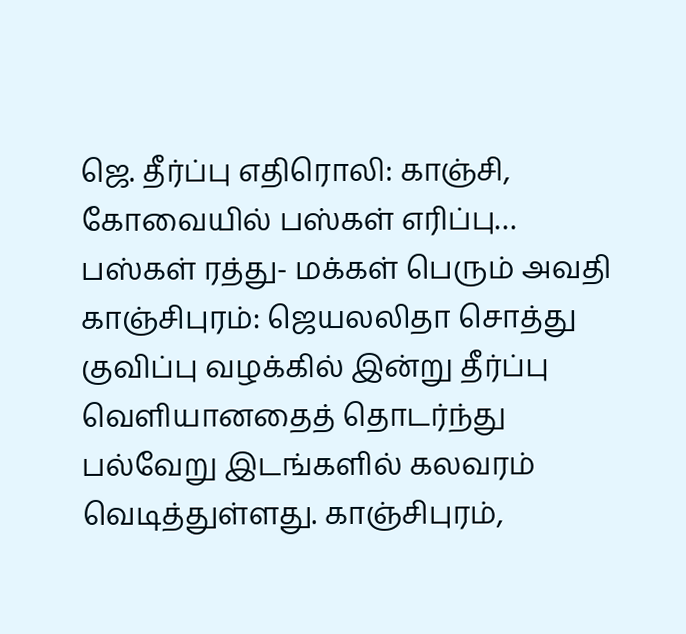ஜெ. தீர்ப்பு எதிரொலி: காஞ்சி, கோவையில் பஸ்கள் எரிப்பு… பஸ்கள் ரத்து- மக்கள் பெரும் அவதி
காஞ்சிபுரம்: ஜெயலலிதா சொத்து குவிப்பு வழக்கில் இன்று தீர்ப்பு வெளியானதைத் தொடர்ந்து பல்வேறு இடங்களில் கலவரம் வெடித்துள்ளது. காஞ்சிபுரம்,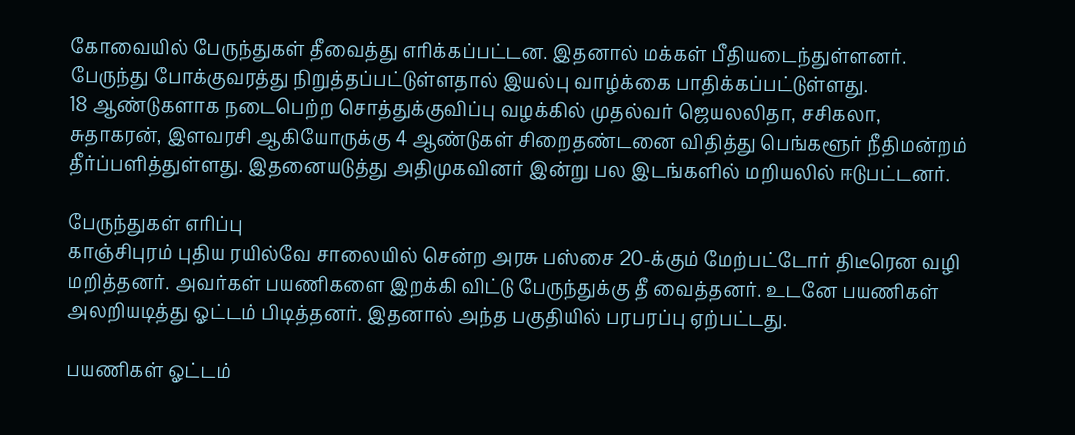கோவையில் பேருந்துகள் தீவைத்து எரிக்கப்பட்டன. இதனால் மக்கள் பீதியடைந்துள்ளனர். பேருந்து போக்குவரத்து நிறுத்தப்பட்டுள்ளதால் இயல்பு வாழ்க்கை பாதிக்கப்பட்டுள்ளது.
18 ஆண்டுகளாக நடைபெற்ற சொத்துக்குவிப்பு வழக்கில் முதல்வர் ஜெயலலிதா, சசிகலா, சுதாகரன், இளவரசி ஆகியோருக்கு 4 ஆண்டுகள் சிறைதண்டனை விதித்து பெங்களூர் நீதிமன்றம் தீர்ப்பளித்துள்ளது. இதனையடுத்து அதிமுகவினர் இன்று பல இடங்களில் மறியலில் ஈடுபட்டனர்.

பேருந்துகள் எரிப்பு
காஞ்சிபுரம் புதிய ரயில்வே சாலையில் சென்ற அரசு பஸ்சை 20-க்கும் மேற்பட்டோர் திடீரென வழி மறித்தனர். அவர்கள் பயணிகளை இறக்கி விட்டு பேருந்துக்கு தீ வைத்தனர். உடனே பயணிகள் அலறியடித்து ஓட்டம் பிடித்தனர். இதனால் அந்த பகுதியில் பரபரப்பு ஏற்பட்டது.

பயணிகள் ஓட்டம்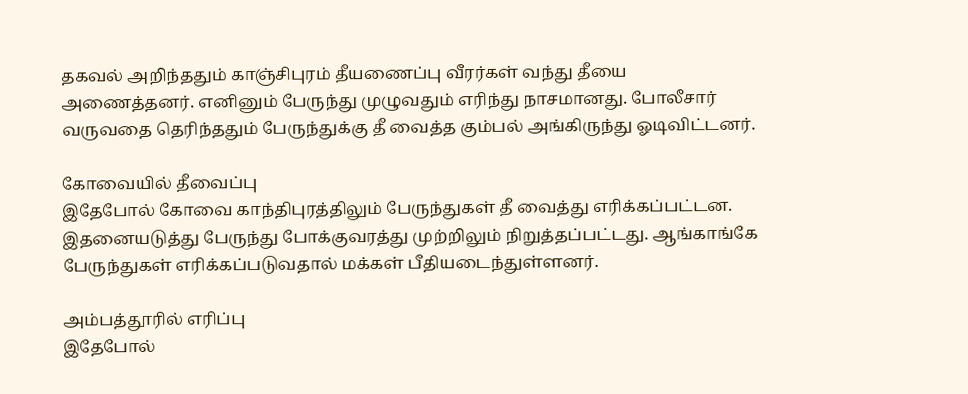தகவல் அறிந்ததும் காஞ்சிபுரம் தீயணைப்பு வீரர்கள் வந்து தீயை அணைத்தனர். எனினும் பேருந்து முழுவதும் எரிந்து நாசமானது. போலீசார் வருவதை தெரிந்ததும் பேருந்துக்கு தீ வைத்த கும்பல் அங்கிருந்து ஓடிவிட்டனர்.

கோவையில் தீவைப்பு
இதேபோல் கோவை காந்திபுரத்திலும் பேருந்துகள் தீ வைத்து எரிக்கப்பட்டன. இதனையடுத்து பேருந்து போக்குவரத்து முற்றிலும் நிறுத்தப்பட்டது. ஆங்காங்கே பேருந்துகள் எரிக்கப்படுவதால் மக்கள் பீதியடைந்துள்ளனர்.

அம்பத்தூரில் எரிப்பு
இதேபோல்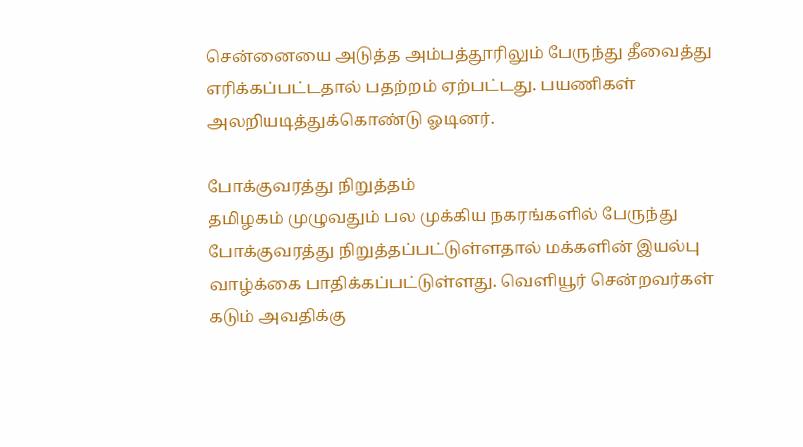சென்னையை அடுத்த அம்பத்தூரிலும் பேருந்து தீவைத்து எரிக்கப்பட்டதால் பதற்றம் ஏற்பட்டது. பயணிகள் அலறியடித்துக்கொண்டு ஓடினர்.

போக்குவரத்து நிறுத்தம்
தமிழகம் முழுவதும் பல முக்கிய நகரங்களில் பேருந்து போக்குவரத்து நிறுத்தப்பட்டுள்ளதால் மக்களின் இயல்பு வாழ்க்கை பாதிக்கப்பட்டுள்ளது. வெளியூர் சென்றவர்கள் கடும் அவதிக்கு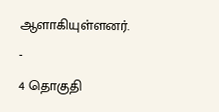ஆளாகியுள்ளனர்.
-
4 தொகுதி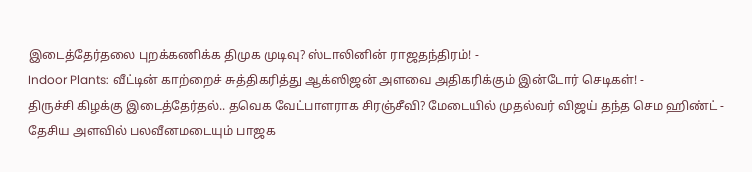இடைத்தேர்தலை புறக்கணிக்க திமுக முடிவு? ஸ்டாலினின் ராஜதந்திரம்! -
Indoor Plants: வீட்டின் காற்றைச் சுத்திகரித்து ஆக்ஸிஜன் அளவை அதிகரிக்கும் இன்டோர் செடிகள்! -
திருச்சி கிழக்கு இடைத்தேர்தல்.. தவெக வேட்பாளராக சிரஞ்சீவி? மேடையில் முதல்வர் விஜய் தந்த செம ஹிண்ட் -
தேசிய அளவில் பலவீனமடையும் பாஜக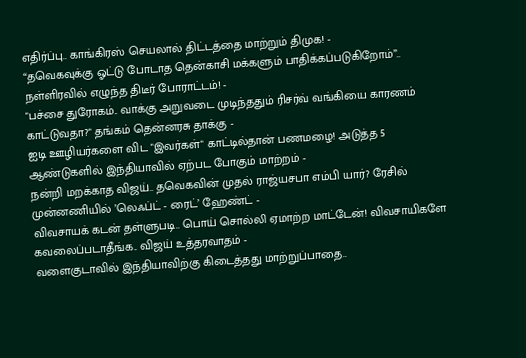எதிர்ப்பு.. காங்கிரஸ் செயலால் திட்டத்தை மாற்றும் திமுக! -
“தவெகவுக்கு ஓட்டு போடாத தென்காசி மக்களும் பாதிக்கப்படுகிறோம்”.. நள்ளிரவில் எழுந்த திடீர் போராட்டம்! -
"பச்சை துரோகம்.. வாக்கு அறுவடை முடிந்ததும் ரிசர்வ் வங்கியை காரணம் காட்டுவதா?" தங்கம் தென்னரசு தாக்கு -
ஐடி ஊழியர்களை விட "இவர்கள்" காட்டில்தான் பணமழை! அடுத்த 5 ஆண்டுகளில் இந்தியாவில் ஏற்பட போகும் மாற்றம் -
நன்றி மறக்காத விஜய்.. தவெகவின் முதல் ராஜ்யசபா எம்பி யார்? ரேசில் முன்னணியில் ’லெஃப்ட் - ரைட்’ ஹேண்ட் -
விவசாயக் கடன் தள்ளுபடி.. பொய் சொல்லி ஏமாற்ற மாட்டேன்! விவசாயிகளே கவலைப்படாதீங்க.. விஜய் உத்தரவாதம் -
வளைகுடாவில் இந்தியாவிற்கு கிடைத்தது மாற்றுப்பாதை..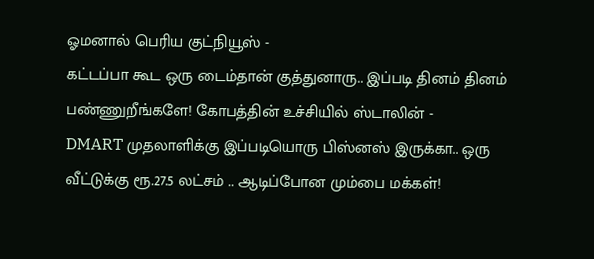ஓமனால் பெரிய குட்நியூஸ் -
கட்டப்பா கூட ஒரு டைம்தான் குத்துனாரு.. இப்படி தினம் தினம் பண்ணுறீங்களே! கோபத்தின் உச்சியில் ஸ்டாலின் -
DMART முதலாளிக்கு இப்படியொரு பிஸ்னஸ் இருக்கா.. ஒரு வீட்டுக்கு ரூ.27.5 லட்சம் .. ஆடிப்போன மும்பை மக்கள்!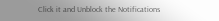Click it and Unblock the Notifications